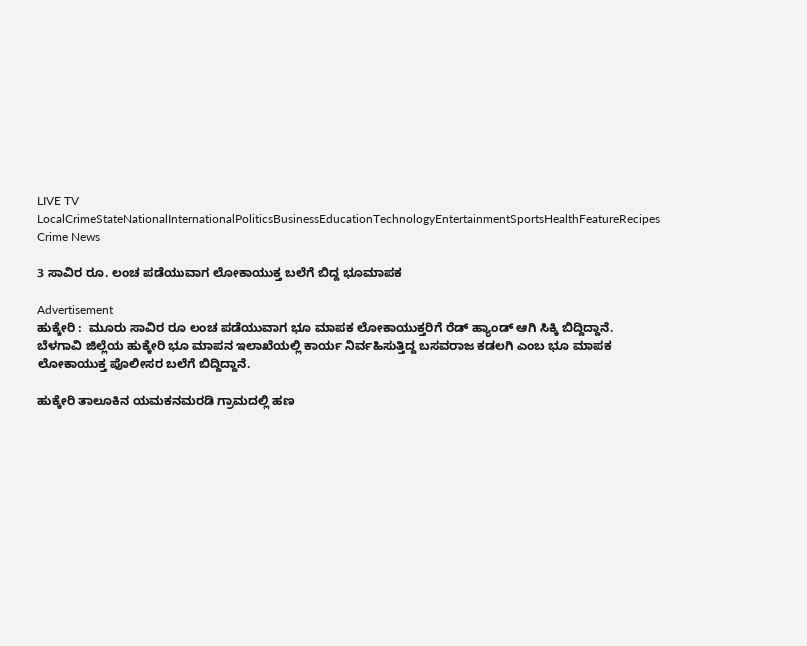LIVE TV LocalCrimeStateNationalInternationalPoliticsBusinessEducationTechnologyEntertainmentSportsHealthFeatureRecipes
Crime News

3 ಸಾವಿರ ರೂ. ಲಂಚ ಪಡೆಯುವಾಗ ಲೋಕಾಯುಕ್ತ ಬಲೆಗೆ ಬಿದ್ದ ಭೂಮಾಪಕ

Advertisement
ಹುಕ್ಕೇರಿ :  ಮೂರು ಸಾವಿರ ರೂ ಲಂಚ ಪಡೆಯುವಾಗ ಭೂ ಮಾಪಕ ಲೋಕಾಯುಕ್ತರಿಗೆ ರೆಡ್ ಹ್ಯಾಂಡ್ ಆಗಿ ಸಿಕ್ಕಿ ಬಿದ್ದಿದ್ದಾನೆ. ಬೆಳಗಾವಿ ಜಿಲ್ಲೆಯ ಹುಕ್ಕೇರಿ ಭೂ ಮಾಪನ ಇಲಾಖೆಯಲ್ಲಿ ಕಾರ್ಯ ನಿರ್ವಹಿಸುತ್ತಿದ್ದ ಬಸವರಾಜ ಕಡಲಗಿ ಎಂಬ ಭೂ ಮಾಪಕ ಲೋಕಾಯುಕ್ತ ಪೊಲೀಸರ ಬಲೆಗೆ ಬಿದ್ದಿದ್ದಾನೆ.

ಹುಕ್ಕೇರಿ ತಾಲೂಕಿನ ಯಮಕನಮರಡಿ ಗ್ರಾಮದಲ್ಲಿ ಹಣ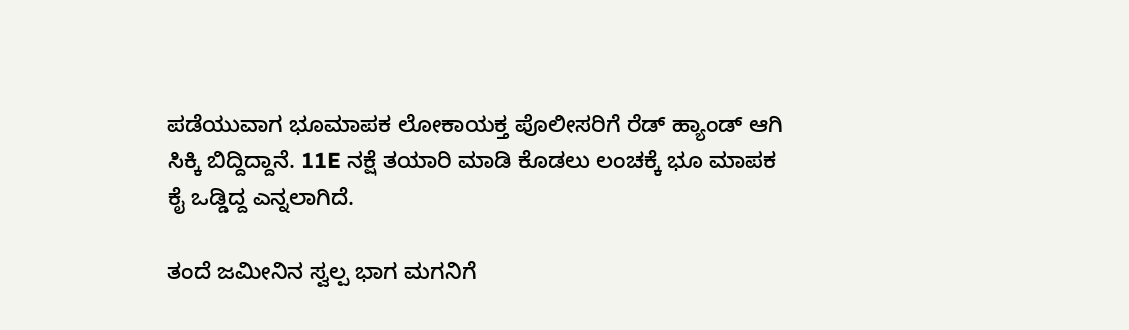ಪಡೆಯುವಾಗ ಭೂಮಾಪಕ ಲೋಕಾಯಕ್ತ ಪೊಲೀಸರಿಗೆ ರೆಡ್ ಹ್ಯಾಂಡ್ ಆಗಿ ಸಿಕ್ಕಿ ಬಿದ್ದಿದ್ದಾನೆ. 11E ನಕ್ಷೆ ತಯಾರಿ‌ ಮಾಡಿ ಕೊಡಲು ಲಂಚಕ್ಕೆ ಭೂ ಮಾಪಕ ಕೈ ಒಡ್ಡಿದ್ದ ಎನ್ನಲಾಗಿದೆ.

ತಂದೆ ಜಮೀನಿನ ಸ್ವಲ್ಪ ಭಾಗ ಮಗನಿಗೆ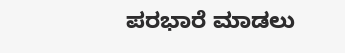ಪರಭಾರೆ ಮಾಡಲು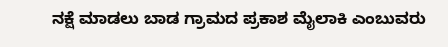ನಕ್ಷೆ ಮಾಡಲು ಬಾಡ ಗ್ರಾಮದ ಪ್ರಕಾಶ ಮೈಲಾಕಿ ಎಂಬುವರು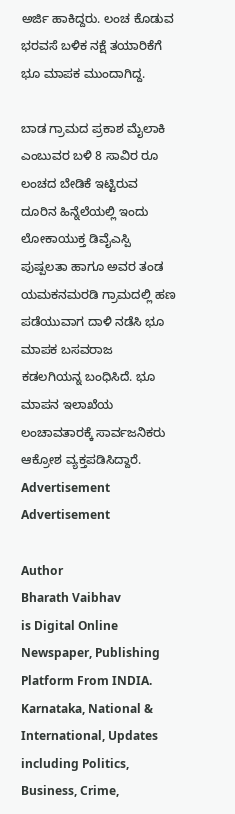ಅರ್ಜಿ ಹಾಕಿದ್ದರು. ಲಂಚ ಕೊಡುವ ಭರವಸೆ ಬಳಿಕ ನಕ್ಷೆ ತಯಾರಿಕೆಗೆ ಭೂ ಮಾಪಕ ಮುಂದಾಗಿದ್ದ.

ಬಾಡ ಗ್ರಾಮದ ಪ್ರಕಾಶ ಮೈಲಾಕಿ ಎಂಬುವರ ಬಳಿ 8 ಸಾವಿರ ರೂ ಲಂಚದ ಬೇಡಿಕೆ ಇಟ್ಟಿರುವ ದೂರಿನ ಹಿನ್ನೆಲೆಯಲ್ಲಿ ಇಂದು ಲೋಕಾಯುಕ್ತ ಡಿವೈಎಸ್ಪಿ ಪುಷ್ಪಲತಾ ಹಾಗೂ ಅವರ ತಂಡ ಯಮಕನಮರಡಿ ಗ್ರಾಮದಲ್ಲಿ ಹಣ ಪಡೆಯುವಾಗ ದಾಳಿ ನಡೆಸಿ ಭೂ ಮಾಪಕ ಬಸವರಾಜ ಕಡಲಗಿಯನ್ನ ಬಂಧಿಸಿದೆ. ಭೂ‌ ಮಾಪನ ಇಲಾಖೆಯ ಲಂಚಾವತಾರಕ್ಕೆ ಸಾರ್ವಜನಿಕರು ಆಕ್ರೋಶ ವ್ಯಕ್ತಪಡಿಸಿದ್ದಾರೆ.
Advertisement
Advertisement

Author
Bharath Vaibhav
is Digital Online Newspaper, Publishing Platform From INDIA. Karnataka, National & International, Updates including Politics, Business, Crime,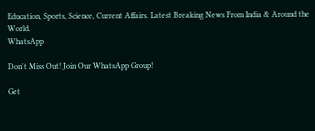Education, Sports, Science, Current Affairs. Latest Breaking News From India & Around the World.
WhatsApp

Don't Miss Out! Join Our WhatsApp Group!

Get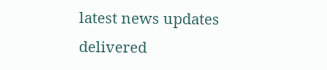latest news updates delivered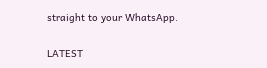straight to your WhatsApp.

LATEST